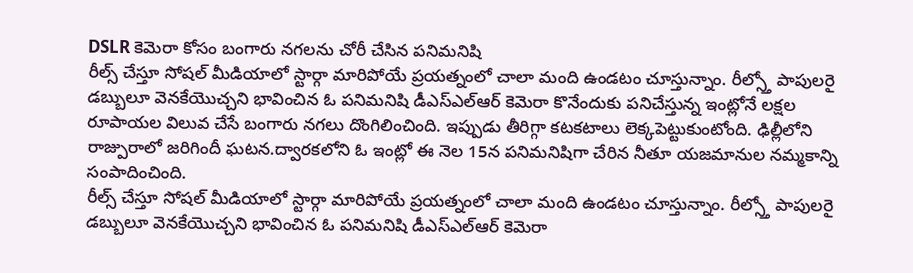DSLR కెమెరా కోసం బంగారు నగలను చోరీ చేసిన పనిమనిషి
రీల్స్ చేస్తూ సోషల్ మీడియాలో స్టార్గా మారిపోయే ప్రయత్నంలో చాలా మంది ఉండటం చూస్తున్నాం. రీల్స్తో పాపులరై డబ్బులూ వెనకేయొచ్చని భావించిన ఓ పనిమనిషి డీఎస్ఎల్ఆర్ కెమెరా కొనేందుకు పనిచేస్తున్న ఇంట్లోనే లక్షల రూపాయల విలువ చేసే బంగారు నగలు దొంగిలించింది. ఇప్పుడు తీరిగ్గా కటకటాలు లెక్కపెట్టుకుంటోంది. ఢిల్లీలోని రాజ్పురాలో జరిగిందీ ఘటన.ద్వారకలోని ఓ ఇంట్లో ఈ నెల 15న పనిమనిషిగా చేరిన నీతూ యజమానుల నమ్మకాన్ని సంపాదించింది.
రీల్స్ చేస్తూ సోషల్ మీడియాలో స్టార్గా మారిపోయే ప్రయత్నంలో చాలా మంది ఉండటం చూస్తున్నాం. రీల్స్తో పాపులరై డబ్బులూ వెనకేయొచ్చని భావించిన ఓ పనిమనిషి డీఎస్ఎల్ఆర్ కెమెరా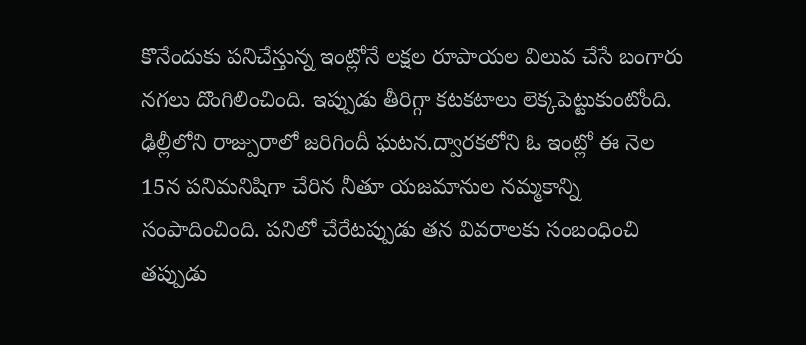కొనేందుకు పనిచేస్తున్న ఇంట్లోనే లక్షల రూపాయల విలువ చేసే బంగారు నగలు దొంగిలించింది. ఇప్పుడు తీరిగ్గా కటకటాలు లెక్కపెట్టుకుంటోంది. ఢిల్లీలోని రాజ్పురాలో జరిగిందీ ఘటన.ద్వారకలోని ఓ ఇంట్లో ఈ నెల 15న పనిమనిషిగా చేరిన నీతూ యజమానుల నమ్మకాన్ని సంపాదించింది. పనిలో చేరేటప్పుడు తన వివరాలకు సంబంధించి తప్పుడు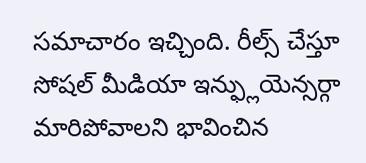సమాచారం ఇచ్చింది. రీల్స్ చేస్తూ సోషల్ మీడియా ఇన్ఫ్లుయెన్సర్గా మారిపోవాలని భావించిన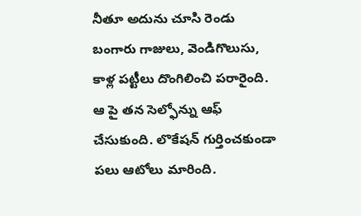నీతూ అదును చూసి రెండు బంగారు గాజులు, వెండిగొలుసు, కాళ్ల పట్టీలు దొంగిలించి పరారైంది. ఆ పై తన సెల్ఫోన్ను ఆఫ్ చేసుకుంది. లొకేషన్ గుర్తించకుండా పలు ఆటోలు మారింది.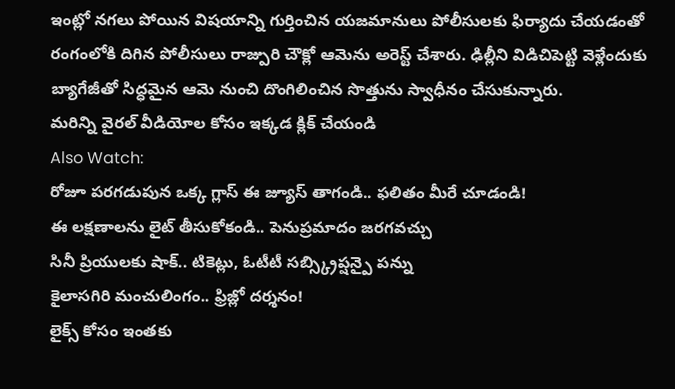ఇంట్లో నగలు పోయిన విషయాన్ని గుర్తించిన యజమానులు పోలీసులకు ఫిర్యాదు చేయడంతో రంగంలోకి దిగిన పోలీసులు రాజ్పురి చౌక్లో ఆమెను అరెస్ట్ చేశారు. ఢిల్లీని విడిచిపెట్టి వెళ్లేందుకు బ్యాగేజీతో సిద్ధమైన ఆమె నుంచి దొంగిలించిన సొత్తును స్వాధీనం చేసుకున్నారు.
మరిన్ని వైరల్ వీడియోల కోసం ఇక్కడ క్లిక్ చేయండి
Also Watch:
రోజూ పరగడుపున ఒక్క గ్లాస్ ఈ జ్యూస్ తాగండి.. ఫలితం మీరే చూడండి!
ఈ లక్షణాలను లైట్ తీసుకోకండి.. పెనుప్రమాదం జరగవచ్చు
సినీ ప్రియులకు షాక్.. టికెట్లు, ఓటీటీ సబ్స్క్రిప్షన్పై పన్ను
కైలాసగిరి మంచులింగం.. ఫ్రిజ్లో దర్శనం!
లైక్స్ కోసం ఇంతకు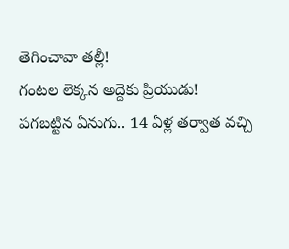తెగించావా తల్లీ!
గంటల లెక్కన అద్దెకు ప్రియుడు!
పగబట్టిన ఏనుగు.. 14 ఏళ్ల తర్వాత వచ్చి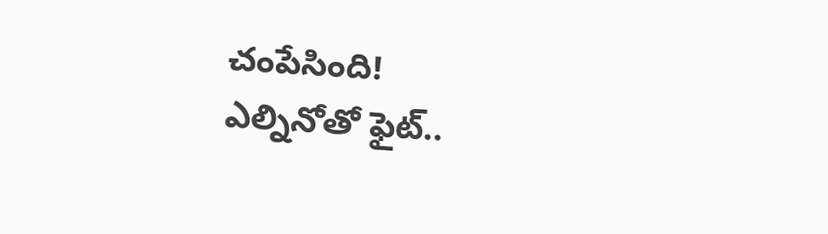చంపేసింది!
ఎల్నినోతో ఫైట్..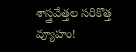శాస్త్రవేత్తల సరికొత్త వ్యూహం!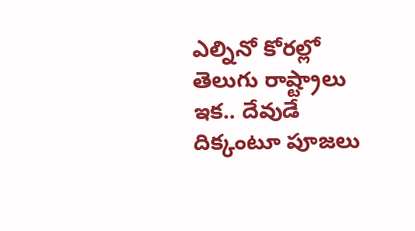ఎల్నినో కోరల్లో తెలుగు రాష్ట్రాలు ఇక.. దేవుడే దిక్కంటూ పూజలు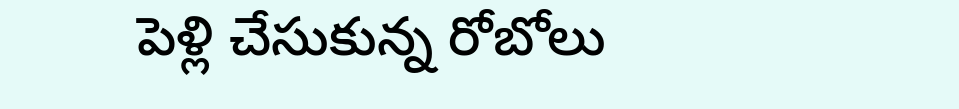పెళ్లి చేసుకున్న రోబోలు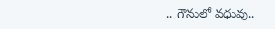.. గౌనులో వధువు..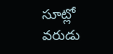సూట్లో వరుడు